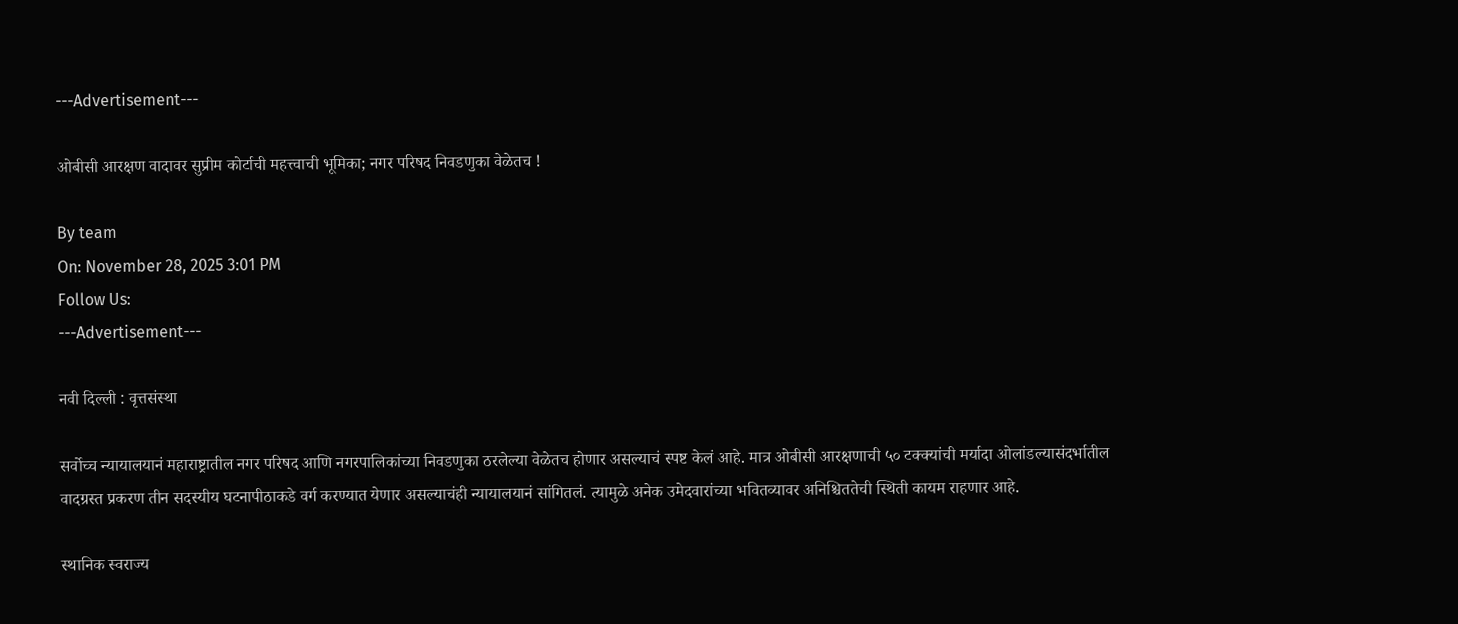---Advertisement---

ओबीसी आरक्षण वादावर सुप्रीम कोर्टाची महत्त्वाची भूमिका; नगर परिषद निवडणुका वेळेतच !

By team
On: November 28, 2025 3:01 PM
Follow Us:
---Advertisement---

नवी दिल्ली : वृत्तसंस्था

सर्वोच्च न्यायालयानं महाराष्ट्रातील नगर परिषद आणि नगरपालिकांच्या निवडणुका ठरलेल्या वेळेतच होणार असल्याचं स्पष्ट केलं आहे. मात्र ओबीसी आरक्षणाची ५० टक्क्यांची मर्यादा ओलांडल्यासंदर्भातील वादग्रस्त प्रकरण तीन सदस्यीय घटनापीठाकडे वर्ग करण्यात येणार असल्याचंही न्यायालयानं सांगितलं. त्यामुळे अनेक उमेदवारांच्या भवितव्यावर अनिश्चिततेची स्थिती कायम राहणार आहे.

स्थानिक स्वराज्य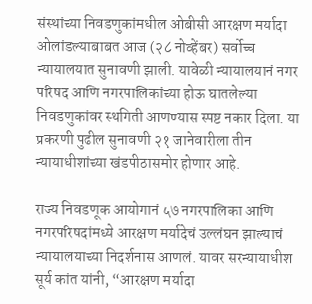संस्थांच्या निवडणुकांमधील ओबीसी आरक्षण मर्यादा ओलांडल्याबाबत आज (२८ नोव्हेंबर) सर्वोच्च न्यायालयात सुनावणी झाली. यावेळी न्यायालयानं नगर परिषद आणि नगरपालिकांच्या होऊ घातलेल्या निवडणुकांवर स्थगिती आणण्यास स्पष्ट नकार दिला. या प्रकरणी पुढील सुनावणी २१ जानेवारीला तीन न्यायाधीशांच्या खंडपीठासमोर होणार आहे.

राज्य निवडणूक आयोगानं ५७ नगरपालिका आणि नगरपरिषदांमध्ये आरक्षण मर्यादेचं उल्लंघन झाल्याचं न्यायालयाच्या निदर्शनास आणलं. यावर सरन्यायाधीश सूर्य कांत यांनी, “आरक्षण मर्यादा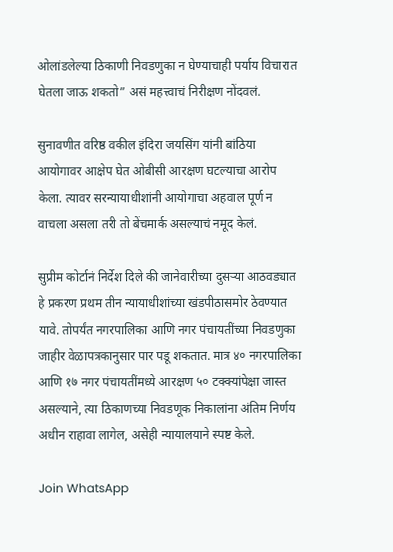ओलांडलेल्या ठिकाणी निवडणुका न घेण्याचाही पर्याय विचारात घेतला जाऊ शकतो” असं महत्त्वाचं निरीक्षण नोंदवलं.

सुनावणीत वरिष्ठ वकील इंदिरा जयसिंग यांनी बांठिया आयोगावर आक्षेप घेत ओबीसी आरक्षण घटल्याचा आरोप केला. त्यावर सरन्यायाधीशांनी आयोगाचा अहवाल पूर्ण न वाचला असला तरी तो बेंचमार्क असल्याचं नमूद केलं.

सुप्रीम कोर्टानं निर्देश दिले की जानेवारीच्या दुसऱ्या आठवड्यात हे प्रकरण प्रथम तीन न्यायाधीशांच्या खंडपीठासमोर ठेवण्यात यावे. तोपर्यंत नगरपालिका आणि नगर पंचायतींच्या निवडणुका जाहीर वेळापत्रकानुसार पार पडू शकतात. मात्र ४० नगरपालिका आणि १७ नगर पंचायतींमध्ये आरक्षण ५० टक्क्यांपेक्षा जास्त असल्याने, त्या ठिकाणच्या निवडणूक निकालांना अंतिम निर्णय अधीन राहावा लागेल, असेही न्यायालयाने स्पष्ट केले.

Join WhatsApp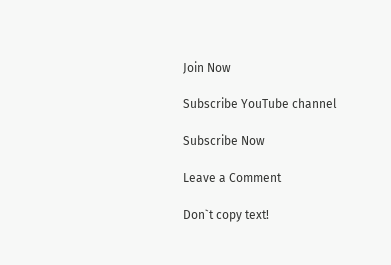Join Now

Subscribe YouTube channel

Subscribe Now

Leave a Comment

Don`t copy text!